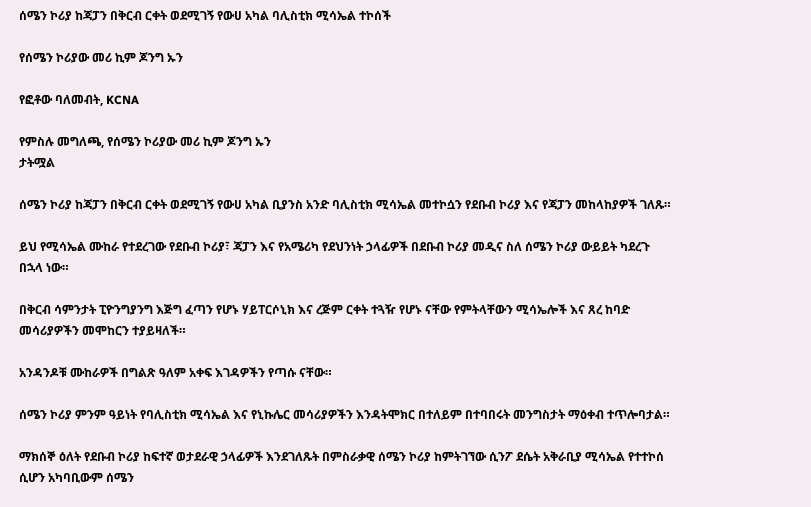ሰሜን ኮሪያ ከጃፓን በቅርብ ርቀት ወደሚገኝ የውሀ አካል ባሊስቲክ ሚሳኤል ተኮሰች

የሰሜን ኮሪያው መሪ ኪም ጆንግ ኡን

የፎቶው ባለመብት, KCNA

የምስሉ መግለጫ, የሰሜን ኮሪያው መሪ ኪም ጆንግ ኡን
ታትሟል

ሰሜን ኮሪያ ከጃፓን በቅርብ ርቀት ወደሚገኝ የውሀ አካል ቢያንስ አንድ ባሊስቲክ ሚሳኤል መተኮሷን የደቡብ ኮሪያ እና የጃፓን መከላከያዎች ገለጹ።

ይህ የሚሳኤል ሙከራ የተደረገው የደቡብ ኮሪያ፣ ጃፓን እና የአሜሪካ የደህንነት ኃላፊዎች በደቡብ ኮሪያ መዲና ስለ ሰሜን ኮሪያ ውይይት ካደረጉ በኋላ ነው።

በቅርብ ሳምንታት ፒዮንግያንግ እጅግ ፈጣን የሆኑ ሃይፐርሶኒክ እና ረጅም ርቀት ተጓዥ የሆኑ ናቸው የምትላቸውን ሚሳኤሎች እና ጸረ ከባድ መሳሪያዎችን መሞከርን ተያይዛለች።

አንዳንዶቹ ሙከራዎች በግልጽ ዓለም አቀፍ እገዳዎችን የጣሱ ናቸው።

ሰሜን ኮሪያ ምንም ዓይነት የባሊስቲክ ሚሳኤል እና የኒኩሌር መሳሪያዎችን እንዳትሞክር በተለይም በተባበሩት መንግስታት ማዕቀብ ተጥሎባታል።

ማክሰኞ ዕለት የደቡብ ኮሪያ ከፍተኛ ወታደራዊ ኃላፊዎች እንደገለጹት በምስራቃዊ ሰሜን ኮሪያ ከምትገኘው ሲንፖ ደሴት አቅራቢያ ሚሳኤል የተተኮሰ ሲሆን አካባቢውም ሰሜን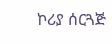ኮሪያ ሰርጓጅ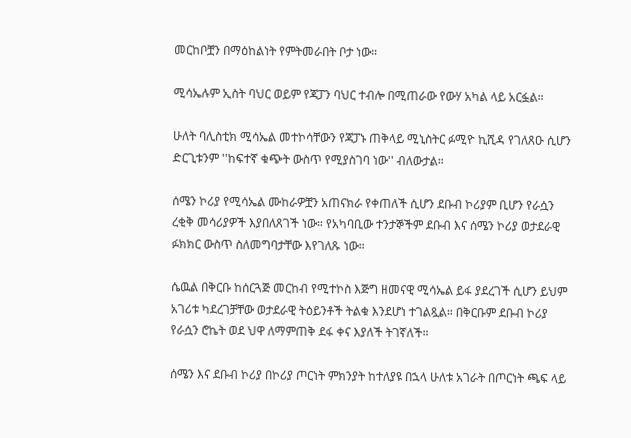መርከቦቿን በማዕከልነት የምትመራበት ቦታ ነው።

ሚሳኤሉም ኢስት ባህር ወይም የጃፓን ባህር ተብሎ በሚጠራው የውሃ አካል ላይ አርፏል።

ሁለት ባሊስቲክ ሚሳኤል መተኮሳቸውን የጃፓኑ ጠቅላይ ሚኒስትር ፉሚዮ ኪሺዳ የገለጸዑ ሲሆን ድርጊቱንም ''ከፍተኛ ቁጭት ውስጥ የሚያስገባ ነው'' ብለውታል።

ሰሜን ኮሪያ የሚሳኤል ሙከራዎቿን አጠናክራ የቀጠለች ሲሆን ደቡብ ኮሪያም ቢሆን የራሷን ረቂቅ መሳሪያዎች እያበለጸገች ነው። የአካባቢው ተንታኞችም ደቡብ እና ሰሜን ኮሪያ ወታደራዊ ፉክክር ውስጥ ስለመግባታቸው እየገለጹ ነው።

ሴዉል በቅርቡ ከሰርጓጅ መርከብ የሚተኮስ እጅግ ዘመናዊ ሚሳኤል ይፋ ያደረገች ሲሆን ይህም አገሪቱ ካደረገቻቸው ወታደራዊ ትዕይንቶች ትልቁ እንደሆነ ተገልጿል። በቅርቡም ደቡብ ኮሪያ የራሷን ሮኬት ወደ ህዋ ለማምጠቅ ደፋ ቀና እያለች ትገኛለች።

ሰሜን እና ደቡብ ኮሪያ በኮሪያ ጦርነት ምክንያት ከተለያዩ በኋላ ሁለቱ አገራት በጦርነት ጫፍ ላይ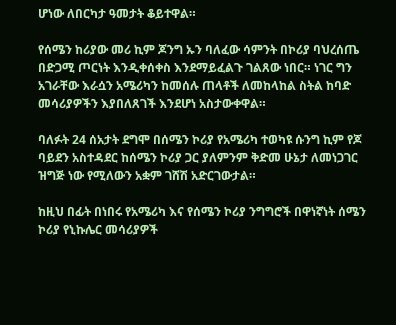ሆነው ለበርካታ ዓመታት ቆይተዋል።

የሰሜን ከሪያው መሪ ኪም ጆንግ ኡን ባለፈው ሳምንት በኮሪያ ባህረሰጤ በድጋሚ ጦርነት እንዲቀሰቀስ እንደማይፈልጉ ገልጸው ነበር። ነገር ግን አገራቸው እራሷን አሜሪካን ከመሰሉ ጠላቶች ለመከላከል ስትል ከባድ መሳሪያዎችን እያበለጸገች እንደሆነ አስታውቀዋል።

ባለፉት 24 ሰአታት ደግሞ በሰሜን ኮሪያ የአሜሪካ ተወካዩ ሱንግ ኪም የጆ ባይደን አስተዳደር ከሰሜን ኮሪያ ጋር ያለምንም ቅድመ ሁኔታ ለመነጋገር ዝግጅ ነው የሚለውን አቋም ገሸሽ አድርገውታል።

ከዚህ በፊት በነበሩ የአሜሪካ እና የሰሜን ኮሪያ ንግግሮች በዋነኛነት ሰሜን ኮሪያ የኒኩሌር መሳሪያዎች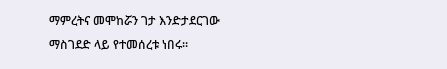ማምረትና መሞከሯን ገታ እንድታደርገው ማስገደድ ላይ የተመሰረቱ ነበሩ።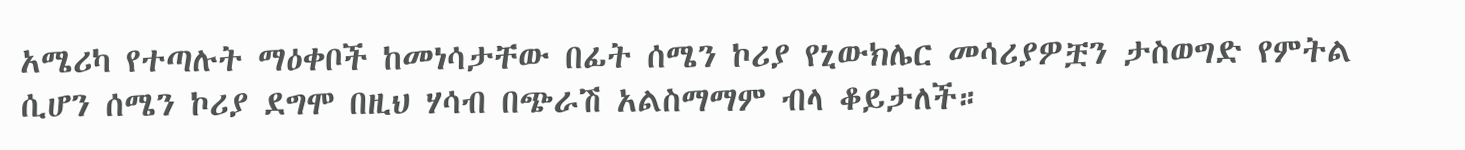አሜሪካ የተጣሉት ማዕቀቦች ከመነሳታቸው በፊት ሰሜን ኮሪያ የኒውክሌር መሳሪያዎቿን ታስወግድ የምትል ሲሆን ሰሜን ኮሪያ ደግሞ በዚህ ሃሳብ በጭራሽ አልስማማም ብላ ቆይታለች።